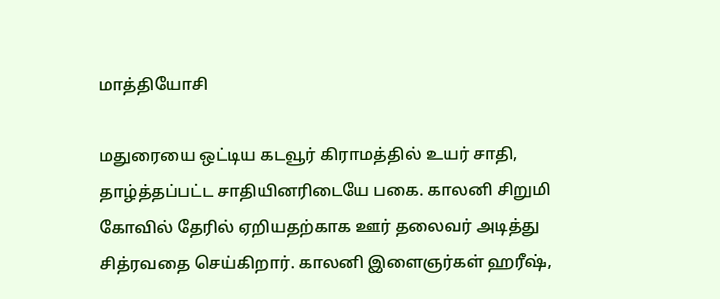மாத்தியோசி

மதுரையை ஒட்டிய கடவூர் கிராமத்தில் உயர் சாதி, தாழ்த்தப்பட்ட சாதியினரிடையே பகை. காலனி சிறுமி கோவில் தேரில் ஏறியதற்காக ஊர் தலைவர் அடித்து சித்ரவதை செய்கிறார். காலனி இளைஞர்கள் ஹரீஷ்,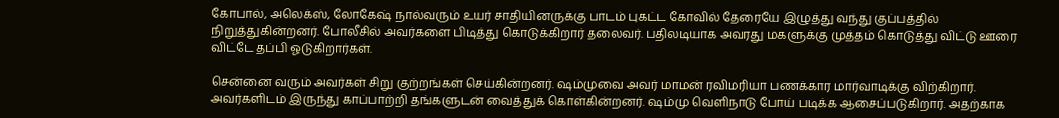கோபால், அலெக்ஸ், லோகேஷ் நால்வரும் உயர் சாதியினருக்கு பாடம் புகட்ட கோவில் தேரையே இழுத்து வந்து குப்பத்தில் நிறுத்துகின்றனர். போலீசில் அவர்களை பிடித்து கொடுக்கிறார் தலைவர். பதிலடியாக அவரது மகளுக்கு முத்தம் கொடுத்து விட்டு ஊரை விட்டே தப்பி ஓடுகிறார்கள்.

சென்னை வரும் அவர்கள் சிறு குற்றங்கள் செய்கின்றனர். ஷம்முவை அவர் மாமன் ரவிமரியா பணக்கார மார்வாடிக்கு விற்கிறார். அவர்களிடம் இருந்து காப்பாற்றி தங்களுடன் வைத்துக் கொள்கின்றனர். ஷம்மு வெளிநாடு போய் படிக்க ஆசைப்படுகிறார். அதற்காக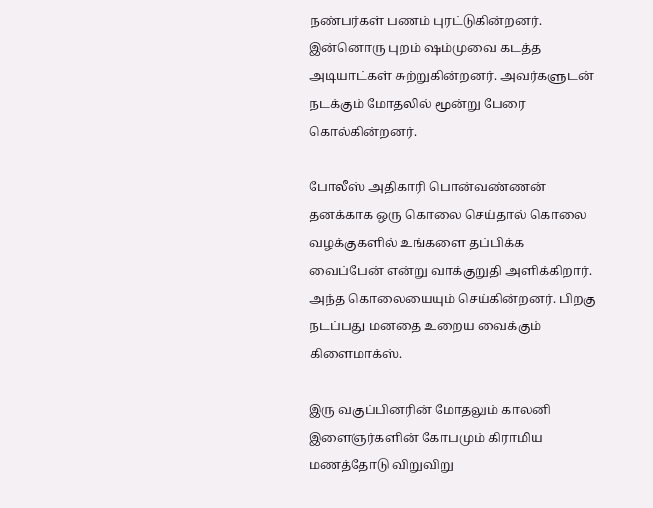நண்பர்கள் பணம் புரட்டுகின்றனர். இன்னொரு புறம் ஷம்முவை கடத்த அடியாட்கள் சுற்றுகின்றனர். அவர்களுடன் நடக்கும் மோதலில் மூன்று பேரை கொல்கின்றனர்.

போலீஸ் அதிகாரி பொன்வண்ணன் தனக்காக ஒரு கொலை செய்தால் கொலை வழக்குகளில் உங்களை தப்பிக்க வைப்பேன் என்று வாக்குறுதி அளிக்கிறார். அந்த கொலையையும் செய்கின்றனர். பிறகு நடப்பது மனதை உறைய வைக்கும் கிளைமாக்ஸ்.

இரு வகுப்பினரின் மோதலும் காலனி இளைஞர்களின் கோபமும் கிராமிய மணத்தோடு விறுவிறு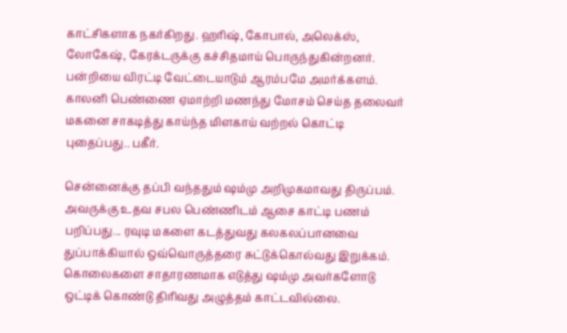காட்சிகளாக நகர்கிறது. ஹரிஷ், கோபால், அலெக்ஸ், லோகேஷ், கேரக்டருக்கு கச்சிதமாய் பொருந்துகின்றனர். பன்றியை விரட்டி வேட்டையாடும் ஆரம்பமே அமர்க்களம். காலனி பெண்ணை ஏமாற்றி மணந்து மோசம் செய்த தலைவர் மகனை சாகடித்து காய்ந்த மிளகாய் வற்றல் கொட்டி புதைப்பது.. பகீர்.

சென்னைக்கு தப்பி வந்ததும் ஷம்மு அறிமுகமாவது திருப்பம். அவருக்கு உதவ சபல பெண்ணிடம் ஆசை காட்டி பணம் பறிப்பது... ரவுடி மகளை கடத்துவது கலகலப்பானவை துப்பாக்கியால் ஒவ்வொருத்தரை சுட்டுக்கொல்வது இறுக்கம். கொலைகளை சாதாரணமாக எடுத்து ஷம்மு அவர்களோடு ஒட்டிக் கொண்டு திரிவது அழுத்தம் காட்டவில்லை.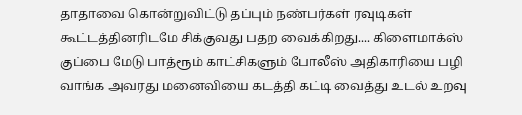தாதாவை கொன்றுவிட்டு தப்பும் நண்பர்கள் ரவுடிகள் கூட்டத்தினரிடமே சிக்குவது பதற வைக்கிறது.... கிளைமாக்ஸ் குப்பை மேடு பாத்ரூம் காட்சிகளும் போலீஸ் அதிகாரியை பழி வாங்க அவரது மனைவியை கடத்தி கட்டி வைத்து உடல் உறவு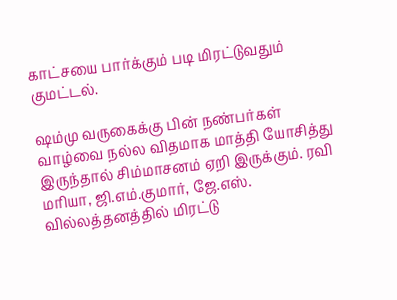காட்சயை பார்க்கும் படி மிரட்டுவதும் குமட்டல்.

ஷம்மு வருகைக்கு பின் நண்பர்கள் வாழ்வை நல்ல விதமாக மாத்தி யோசித்து இருந்தால் சிம்மாசனம் ஏறி இருக்கும். ரவி மரியா, ஜி.எம்.குமார், ஜே.எஸ். வில்லத்தனத்தில் மிரட்டு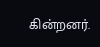கின்றனர்.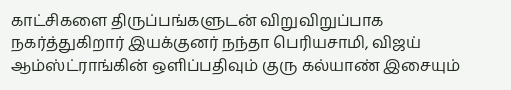காட்சிகளை திருப்பங்களுடன் விறுவிறுப்பாக நகர்த்துகிறார் இயக்குனர் நந்தா பெரியசாமி, விஜய் ஆம்ஸ்ட்ராங்கின் ஒளிப்பதிவும் குரு கல்யாண் இசையும்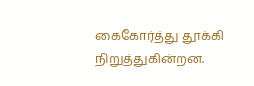கைகோர்த்து தூக்கி நிறுத்துகின்றன.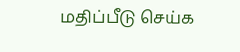மதிப்பீடு செய்க